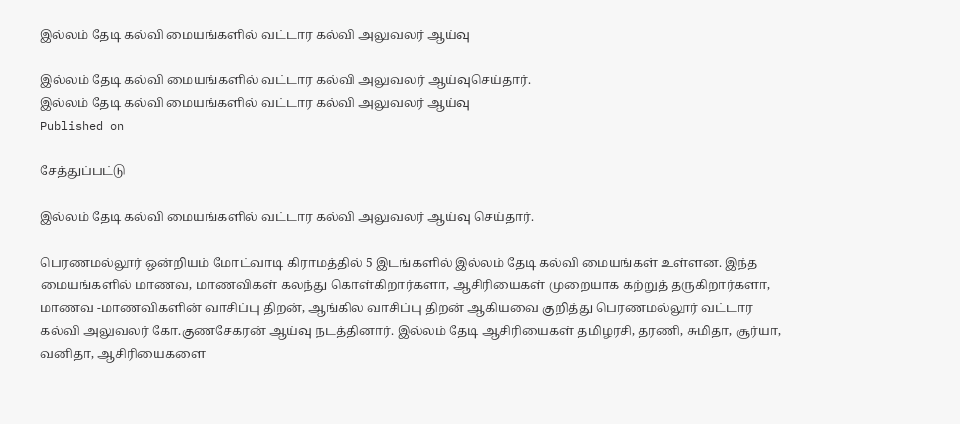இல்லம் தேடி கல்வி மையங்களில் வட்டார கல்வி அலுவலர் ஆய்வு

இல்லம் தேடி கல்வி மையங்களில் வட்டார கல்வி அலுவலர் ஆய்வுசெய்தார்.
இல்லம் தேடி கல்வி மையங்களில் வட்டார கல்வி அலுவலர் ஆய்வு
Published on

சேத்துப்பட்டு

இல்லம் தேடி கல்வி மையங்களில் வட்டார கல்வி அலுவலர் ஆய்வு செய்தார்.

பெரணமல்லூர் ஒன்றியம் மோட்வாடி கிராமத்தில் 5 இடங்களில் இல்லம் தேடி கல்வி மையங்கள் உள்ளன. இந்த மையங்களில் மாணவ, மாணவிகள் கலந்து கொள்கிறார்களா, ஆசிரியைகள் முறையாக கற்றுத் தருகிறார்களா, மாணவ -மாணவிகளின் வாசிப்பு திறன், ஆங்கில வாசிப்பு திறன் ஆகியவை குறித்து பெரணமல்லூர் வட்டார கல்வி அலுவலர் கோ.குணசேகரன் ஆய்வு நடத்தினார். இல்லம் தேடி ஆசிரியைகள் தமிழரசி, தரணி, சுமிதா, சூர்யா, வனிதா, ஆசிரியைகளை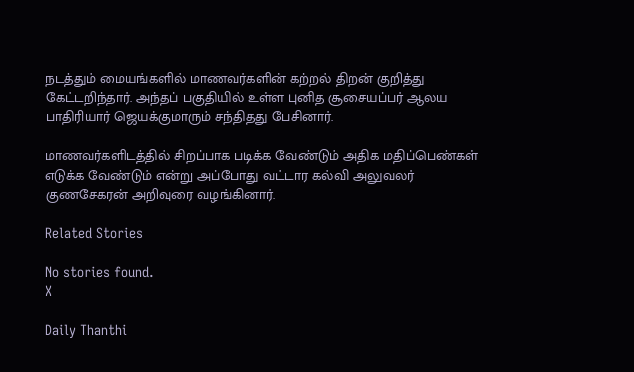நடத்தும் மையங்களில் மாணவர்களின் கற்றல் திறன் குறித்து கேட்டறிந்தார். அந்தப் பகுதியில் உள்ள புனித சூசையப்பர் ஆலய பாதிரியார் ஜெயக்குமாரும் சந்திதது பேசினார்.

மாணவர்களிடத்தில் சிறப்பாக படிக்க வேண்டும் அதிக மதிப்பெண்கள் எடுக்க வேண்டும் என்று அப்போது வட்டார கல்வி அலுவலர் குணசேகரன் அறிவுரை வழங்கினார்.

Related Stories

No stories found.
X

Daily Thanthi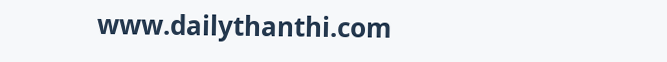www.dailythanthi.com